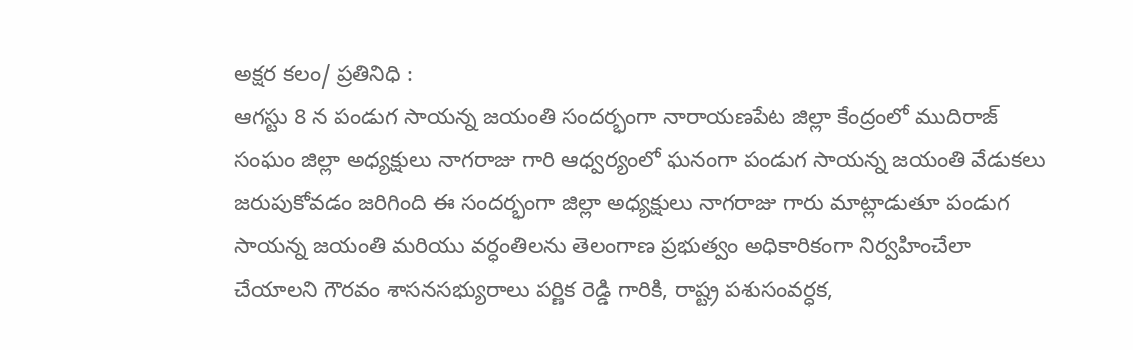అక్షర కలం/ ప్రతినిధి :
ఆగస్టు 8 న పండుగ సాయన్న జయంతి సందర్భంగా నారాయణపేట జిల్లా కేంద్రంలో ముదిరాజ్ సంఘం జిల్లా అధ్యక్షులు నాగరాజు గారి ఆధ్వర్యంలో ఘనంగా పండుగ సాయన్న జయంతి వేడుకలు జరుపుకోవడం జరిగింది ఈ సందర్భంగా జిల్లా అధ్యక్షులు నాగరాజు గారు మాట్లాడుతూ పండుగ సాయన్న జయంతి మరియు వర్ధంతిలను తెలంగాణ ప్రభుత్వం అధికారికంగా నిర్వహించేలా చేయాలని గౌరవం శాసనసభ్యురాలు పర్ణిక రెడ్డి గారికి, రాష్ట్ర పశుసంవర్ధక,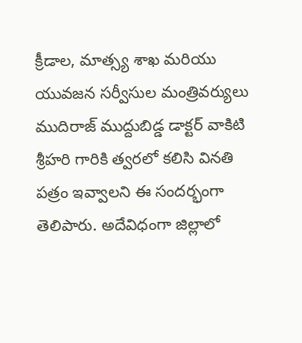క్రీడాల, మాత్స్య శాఖ మరియు యువజన సర్వీసుల మంత్రివర్యులు ముదిరాజ్ ముద్దుబిడ్డ డాక్టర్ వాకిటి శ్రీహరి గారికి త్వరలో కలిసి వినతి పత్రం ఇవ్వాలని ఈ సందర్భంగా తెలిపారు. అదేవిధంగా జిల్లాలో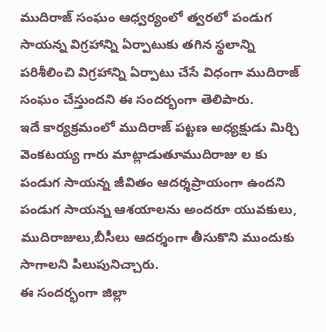ముదిరాజ్ సంఘం ఆధ్వర్యంలో త్వరలో పండుగ సాయన్న విగ్రహాన్ని ఏర్పాటుకు తగిన స్థలాన్ని పరిశీలించి విగ్రహాన్ని ఏర్పాటు చేసే విధంగా ముదిరాజ్ సంఘం చేస్తుందని ఈ సందర్భంగా తెలిపారు.
ఇదే కార్యక్రమంలో ముదిరాజ్ పట్టణ అధ్యక్షుడు మిర్చి వెంకటయ్య గారు మాట్లాడుతూముదిరాజు ల కు పండుగ సాయన్న జీవితం ఆదర్శప్రాయంగా ఉందని పండుగ సాయన్న ఆశయాలను అందరూ యువకులు, ముదిరాజులు,బీసీలు ఆదర్శంగా తీసుకొని ముందుకు సాగాలని పిలుపునిచ్చారు.
ఈ సందర్భంగా జిల్లా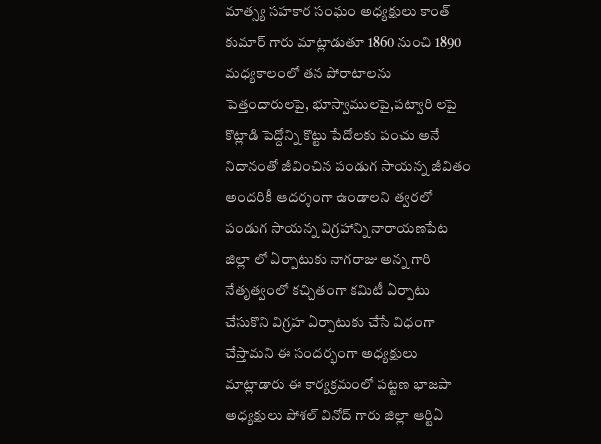మాత్స్య సహకార సంఘం అధ్యక్షులు కాంత్ కుమార్ గారు మాట్లాడుతూ 1860 నుంచి 1890 మధ్యకాలంలో తన పోరాటాలను పెత్తందారులపై, భూస్వాములపై,పట్వారి లపై కొట్లాడి పెద్దోన్ని కొట్టు పేదోలకు పంచు అనే నిదానంతో జీవించిన పండుగ సాయన్న జీవితం అందరికీ ఆదర్శంగా ఉండాలని త్వరలో పండుగ సాయన్న విగ్రహాన్ని నారాయణపేట జిల్లా లో ఏర్పాటుకు నాగరాజు అన్న గారి నేతృత్వంలో కచ్చితంగా కమిటీ ఏర్పాటు చేసుకొని విగ్రహ ఏర్పాటుకు చేసే విధంగా చేస్తామని ఈ సందర్భంగా అధ్యక్షులు మాట్లాడారు ఈ కార్యక్రమంలో పట్టణ భాజపా అధ్యక్షులు పోశల్ వినోద్ గారు జిల్లా ఆర్టిఏ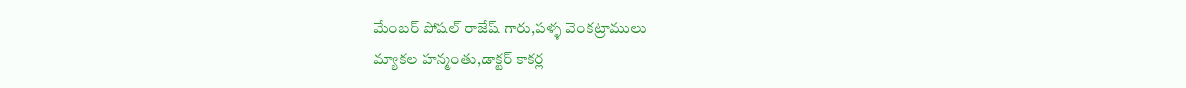మేంబర్ పోషల్ రాజేష్ గారు,పళ్ళ వెంకట్రాములు
మ్యాకల హన్మంతు,డాక్టర్ కాకర్ల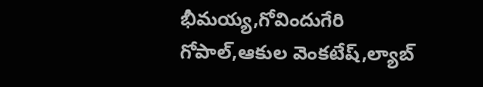భీమయ్య,గోవిందుగేరి గోపాల్,ఆకుల వెంకటేష్,ల్యాబ్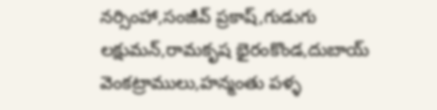నర్సింహా,సంజీవ్ ప్రకాష్,గుడుగు లక్షుమన్,రామకృష భైరంకొండ,దుబాయ్ వెంకట్రాములు,హన్మంతు పళ్ళ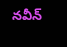నవీన్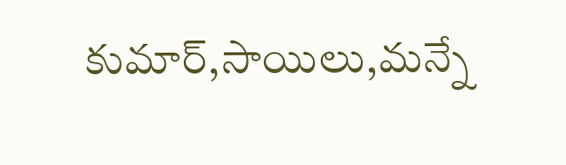కుమార్,సాయిలు,మన్నే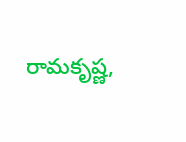రామకృష్ణ,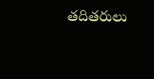తదితరులు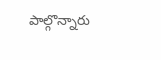పాల్గొన్నారు